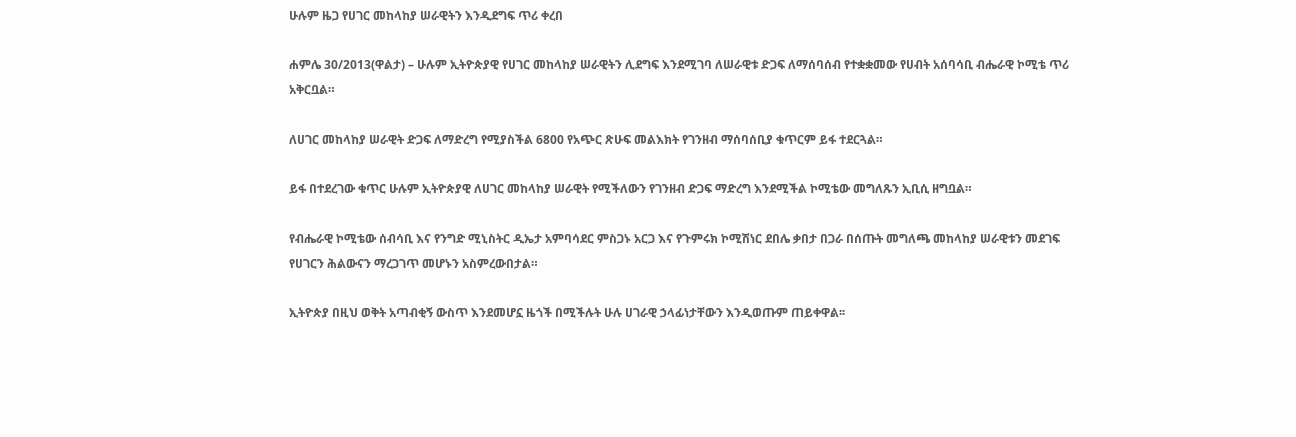ሁሉም ዜጋ የሀገር መከላከያ ሠራዊትን እንዲደግፍ ጥሪ ቀረበ

ሐምሌ 30/2013(ዋልታ) – ሁሉም ኢትዮጵያዊ የሀገር መከላከያ ሠራዊትን ሊደግፍ እንደሚገባ ለሠራዊቱ ድጋፍ ለማሰባሰብ የተቋቋመው የሀብት አሰባሳቢ ብሔራዊ ኮሚቴ ጥሪ አቅርቧል።

ለሀገር መከላከያ ሠራዊት ድጋፍ ለማድረግ የሚያስችል 6800 የአጭር ጽሁፍ መልእክት የገንዘብ ማሰባሰቢያ ቁጥርም ይፋ ተደርጓል።

ይፋ በተደረገው ቁጥር ሁሉም ኢትዮጵያዊ ለሀገር መከላከያ ሠራዊት የሚችለውን የገንዘብ ድጋፍ ማድረግ እንደሚችል ኮሚቴው መግለጹን ኢቢሲ ዘግቧል።

የብሔራዊ ኮሚቴው ሰብሳቢ እና የንግድ ሚኒስትር ዲኤታ አምባሳደር ምስጋኑ አርጋ እና የጉምሩክ ኮሚሽነር ደበሌ ቃበታ በጋራ በሰጡት መግለጫ መከላከያ ሠራዊቱን መደገፍ የሀገርን ሕልውናን ማረጋገጥ መሆኑን አስምረውበታል።

ኢትዮጵያ በዚህ ወቅት አጣብቂኝ ውስጥ እንደመሆኗ ዜጎች በሚችሉት ሁሉ ሀገራዊ ኃላፊነታቸውን እንዲወጡም ጠይቀዋል፡፡